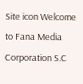Site icon Welcome to Fana Media Corporation S.C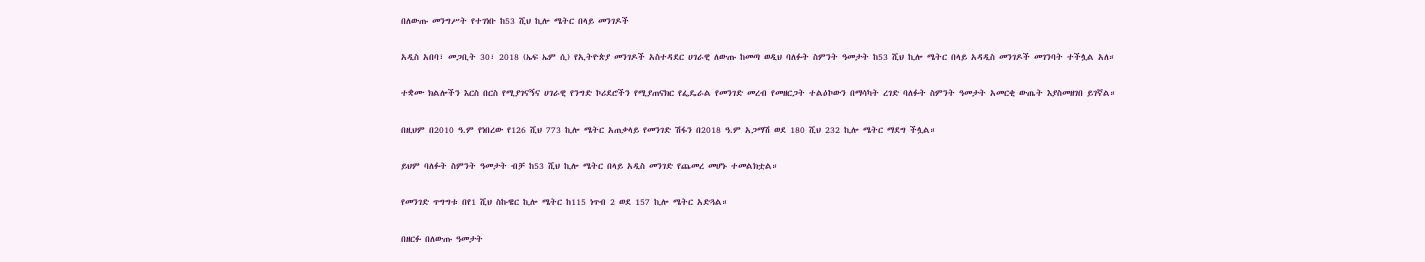በለውጡ መንግሥት የተገነቡ ከ53 ሺህ ኪሎ ሜትር በላይ መንገዶች

አዲስ አበባ፣ መጋቢት 30፣ 2018 (ኤፍ ኤም ሲ) የኢትዮጵያ መንገዶች አስተዳደር ሀገራዊ ለውጡ ከመጣ ወዲህ ባለፉት ስምንት ዓመታት ከ53 ሺህ ኪሎ ሜትር በላይ አዳዲስ መንገዶች መገንባት ተችሏል አለ።

ተቋሙ ክልሎችን እርስ በርስ የሚያገናኝና ሀገራዊ የንግድ ኮሪደሮችን የሚያጠናክር የፌዴራል የመንገድ መረብ የመዘርጋት ተልዕኮውን በማሳካት ረገድ ባለፉት ስምንት ዓመታት አመርቂ ውጤት እያስመዘገበ ይገኛል።

በዚህም በ2010 ዓ.ም የነበረው የ126 ሺህ 773 ኪሎ ሜትር አጠቃላይ የመንገድ ሽፋን በ2018 ዓ.ም አጋማሽ ወደ 180 ሺህ 232 ኪሎ ሜትር ማደግ ችሏል።

ይህም ባለፉት ስምንት ዓመታት ብቻ ከ53 ሺህ ኪሎ ሜትር በላይ አዲስ መንገድ የጨመረ መሆኑ ተመልክቷል።

የመንገድ ጥግግቱ በየ1 ሺህ ስኩዌር ኪሎ ሜትር ከ115 ነጥብ 2 ወደ 157 ኪሎ ሜትር አድጓል።

በዘርፉ በለውጡ ዓመታት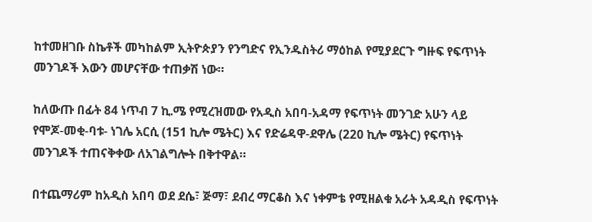ከተመዘገቡ ስኬቶች መካከልም ኢትዮጵያን የንግድና የኢንዱስትሪ ማዕከል የሚያደርጉ ግዙፍ የፍጥነት መንገዶች እውን መሆናቸው ተጠቃሽ ነው።

ከለውጡ በፊት 84 ነጥብ 7 ኪ.ሜ የሚረዝመው የአዲስ አበባ-አዳማ የፍጥነት መንገድ አሁን ላይ የሞጆ-መቂ-ባቱ- ነገሌ አርሲ (151 ኪሎ ሜትር) እና የድሬዳዋ-ደዋሌ (220 ኪሎ ሜትር) የፍጥነት መንገዶች ተጠናቅቀው ለአገልግሎት በቅተዋል።

በተጨማሪም ከአዲስ አበባ ወደ ደሴ፣ ጅማ፣ ደብረ ማርቆስ እና ነቀምቴ የሚዘልቁ አራት አዳዲስ የፍጥነት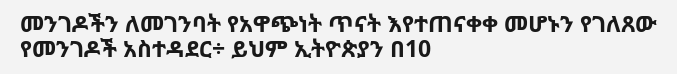መንገዶችን ለመገንባት የአዋጭነት ጥናት እየተጠናቀቀ መሆኑን የገለጸው የመንገዶች አስተዳደር÷ ይህም ኢትዮጵያን በ10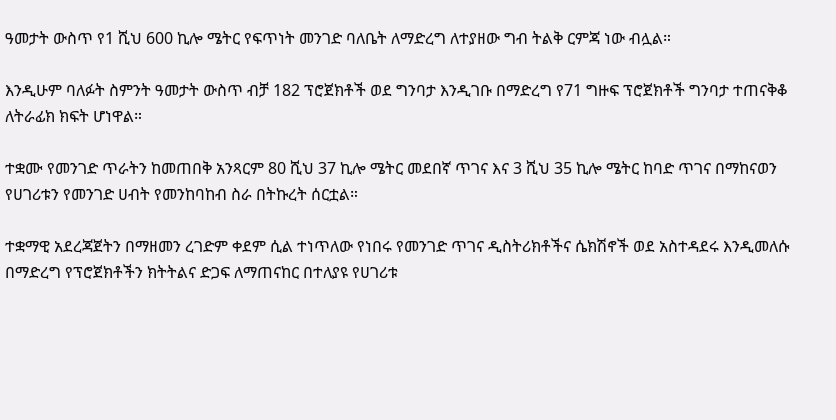ዓመታት ውስጥ የ1 ሺህ 600 ኪሎ ሜትር የፍጥነት መንገድ ባለቤት ለማድረግ ለተያዘው ግብ ትልቅ ርምጃ ነው ብሏል።

እንዲሁም ባለፉት ስምንት ዓመታት ውስጥ ብቻ 182 ፕሮጀክቶች ወደ ግንባታ እንዲገቡ በማድረግ የ71 ግዙፍ ፕሮጀክቶች ግንባታ ተጠናቅቆ ለትራፊክ ክፍት ሆነዋል።

ተቋሙ የመንገድ ጥራትን ከመጠበቅ አንጻርም 80 ሺህ 37 ኪሎ ሜትር መደበኛ ጥገና እና 3 ሺህ 35 ኪሎ ሜትር ከባድ ጥገና በማከናወን የሀገሪቱን የመንገድ ሀብት የመንከባከብ ስራ በትኩረት ሰርቷል።

ተቋማዊ አደረጃጀትን በማዘመን ረገድም ቀደም ሲል ተነጥለው የነበሩ የመንገድ ጥገና ዲስትሪክቶችና ሴክሽኖች ወደ አስተዳደሩ እንዲመለሱ በማድረግ የፕሮጀክቶችን ክትትልና ድጋፍ ለማጠናከር በተለያዩ የሀገሪቱ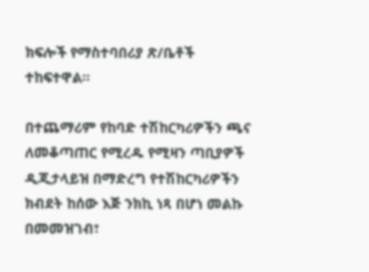ክፍሎች የማስተባበሪያ ጽ/ቤቶች ተከፍተዋል።

በተጨማሪም የከባድ ተሽከርካሪዎችን ጫና ለመቆጣጠር የሚረዱ የሚዛን ጣቢያዎች ዲጂታላይዝ በማድረግ የተሽከርካሪዎችን ክብደት ከሰው እጅ ንክኪ ነጻ በሆነ መልኩ በመመዝገብ፣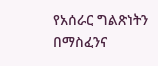የአሰራር ግልጽነትን በማስፈንና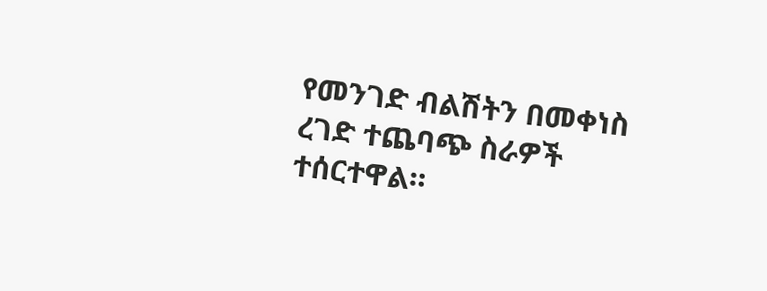የመንገድ ብልሽትን በመቀነስ ረገድ ተጨባጭ ስራዎች ተሰርተዋል።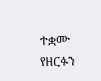ተቋሙ የዘርፉን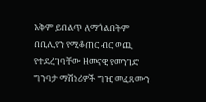አቅም ይበልጥ ለማጎልበትም በቢሊየን የሚቆጠር ብር ወጪ የተደረገባቸው ዘመናዊ የመንገድ ግንባታ ማሽነሪዎች ግዢ መፈጸሙን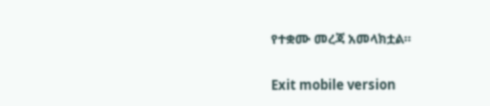የተቋሙ መረጃ አመላክቷል።

Exit mobile version